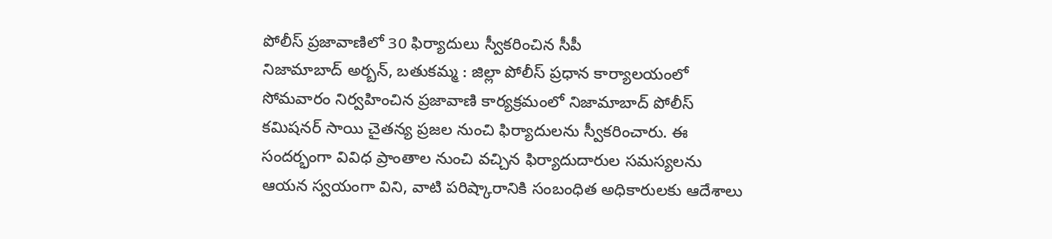పోలీస్ ప్రజావాణిలో 30 ఫిర్యాదులు స్వీకరించిన సీపీ
నిజామాబాద్ అర్బన్, బతుకమ్మ : జిల్లా పోలీస్ ప్రధాన కార్యాలయంలో సోమవారం నిర్వహించిన ప్రజావాణి కార్యక్రమంలో నిజామాబాద్ పోలీస్ కమిషనర్ సాయి చైతన్య ప్రజల నుంచి ఫిర్యాదులను స్వీకరించారు. ఈ సందర్భంగా వివిధ ప్రాంతాల నుంచి వచ్చిన ఫిర్యాదుదారుల సమస్యలను ఆయన స్వయంగా విని, వాటి పరిష్కారానికి సంబంధిత అధికారులకు ఆదేశాలు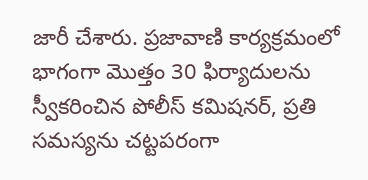జారీ చేశారు. ప్రజావాణి కార్యక్రమంలో భాగంగా మొత్తం 30 ఫిర్యాదులను స్వీకరించిన పోలీస్ కమిషనర్, ప్రతి సమస్యను చట్టపరంగా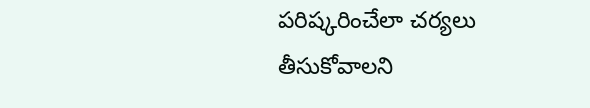పరిష్కరించేలా చర్యలు తీసుకోవాలని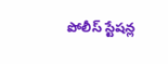పోలీస్ స్టేషన్ల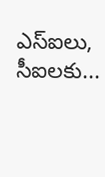ఎస్ఐలు, సీఐలకు...